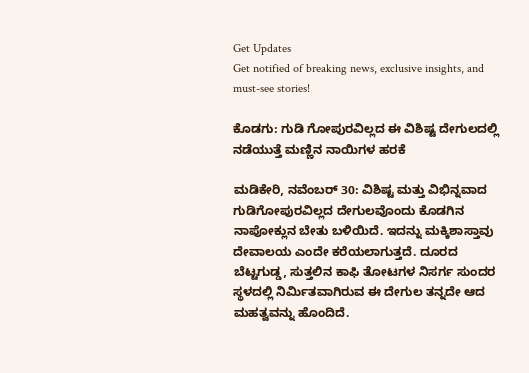Get Updates
Get notified of breaking news, exclusive insights, and must-see stories!

ಕೊಡಗು: ಗುಡಿ ಗೋಪುರವಿಲ್ಲದ ಈ ವಿಶಿಷ್ಟ ದೇಗುಲದಲ್ಲಿ ನಡೆಯುತ್ತೆ ಮಣ್ಣಿನ ನಾಯಿಗಳ ಹರಕೆ

ಮಡಿಕೇರಿ, ನವೆಂಬರ್‌ 30: ವಿಶಿಷ್ಟ ಮತ್ತು ವಿಭಿನ್ನವಾದ ಗುಡಿಗೋಪುರವಿಲ್ಲದ ದೇಗುಲವೊಂದು ಕೊಡಗಿನ ನಾಪೋಕ್ಲುನ ಬೇತು ಬಳಿಯಿದೆ. ಇದನ್ನು ಮಕ್ಕಿಶಾಸ್ತಾವು ದೇವಾಲಯ ಎಂದೇ ಕರೆಯಲಾಗುತ್ತದೆ. ದೂರದ ಬೆಟ್ಟಗುಡ್ಡ, ಸುತ್ತಲಿನ ಕಾಫಿ ತೋಟಗಳ ನಿಸರ್ಗ ಸುಂದರ ಸ್ಥಳದಲ್ಲಿ ನಿರ್ಮಿತವಾಗಿರುವ ಈ ದೇಗುಲ ತನ್ನದೇ ಆದ ಮಹತ್ವವನ್ನು ಹೊಂದಿದೆ.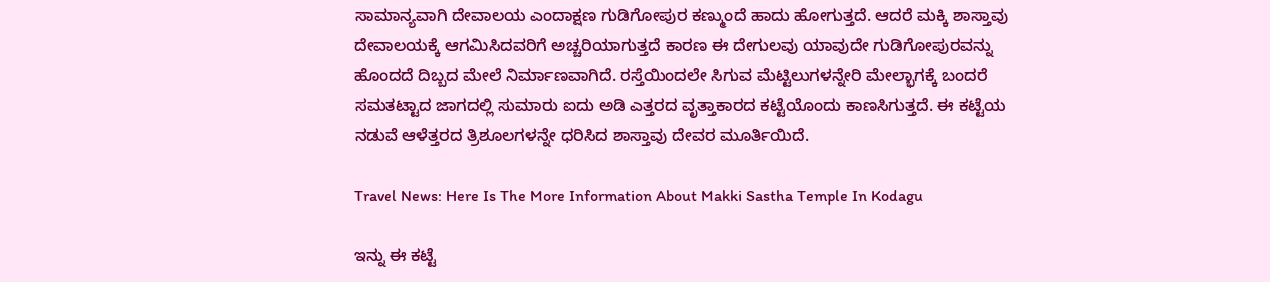ಸಾಮಾನ್ಯವಾಗಿ ದೇವಾಲಯ ಎಂದಾಕ್ಷಣ ಗುಡಿಗೋಪುರ ಕಣ್ಮುಂದೆ ಹಾದು ಹೋಗುತ್ತದೆ. ಆದರೆ ಮಕ್ಕಿ ಶಾಸ್ತಾವು ದೇವಾಲಯಕ್ಕೆ ಆಗಮಿಸಿದವರಿಗೆ ಅಚ್ಚರಿಯಾಗುತ್ತದೆ ಕಾರಣ ಈ ದೇಗುಲವು ಯಾವುದೇ ಗುಡಿಗೋಪುರವನ್ನು ಹೊಂದದೆ ದಿಬ್ಬದ ಮೇಲೆ ನಿರ್ಮಾಣವಾಗಿದೆ. ರಸ್ತೆಯಿಂದಲೇ ಸಿಗುವ ಮೆಟ್ಟಿಲುಗಳನ್ನೇರಿ ಮೇಲ್ಭಾಗಕ್ಕೆ ಬಂದರೆ ಸಮತಟ್ಟಾದ ಜಾಗದಲ್ಲಿ ಸುಮಾರು ಐದು ಅಡಿ ಎತ್ತರದ ವೃತ್ತಾಕಾರದ ಕಟ್ಟೆಯೊಂದು ಕಾಣಸಿಗುತ್ತದೆ. ಈ ಕಟ್ಟೆಯ ನಡುವೆ ಆಳೆತ್ತರದ ತ್ರಿಶೂಲಗಳನ್ನೇ ಧರಿಸಿದ ಶಾಸ್ತಾವು ದೇವರ ಮೂರ್ತಿಯಿದೆ.

Travel News: Here Is The More Information About Makki Sastha Temple In Kodagu

ಇನ್ನು ಈ ಕಟ್ಟೆ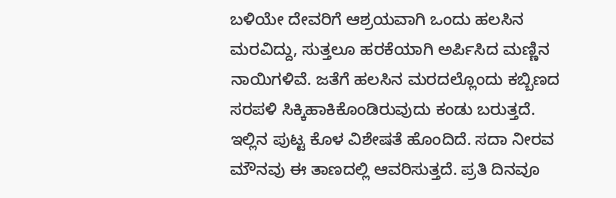ಬಳಿಯೇ ದೇವರಿಗೆ ಆಶ್ರಯವಾಗಿ ಒಂದು ಹಲಸಿನ ಮರವಿದ್ದು, ಸುತ್ತಲೂ ಹರಕೆಯಾಗಿ ಅರ್ಪಿಸಿದ ಮಣ್ಣಿನ ನಾಯಿಗಳಿವೆ. ಜತೆಗೆ ಹಲಸಿನ ಮರದಲ್ಲೊಂದು ಕಬ್ಬಿಣದ ಸರಪಳಿ ಸಿಕ್ಕಿಹಾಕಿಕೊಂಡಿರುವುದು ಕಂಡು ಬರುತ್ತದೆ. ಇಲ್ಲಿನ ಪುಟ್ಟ ಕೊಳ ವಿಶೇಷತೆ ಹೊಂದಿದೆ. ಸದಾ ನೀರವ ಮೌನವು ಈ ತಾಣದಲ್ಲಿ ಆವರಿಸುತ್ತದೆ. ಪ್ರತಿ ದಿನವೂ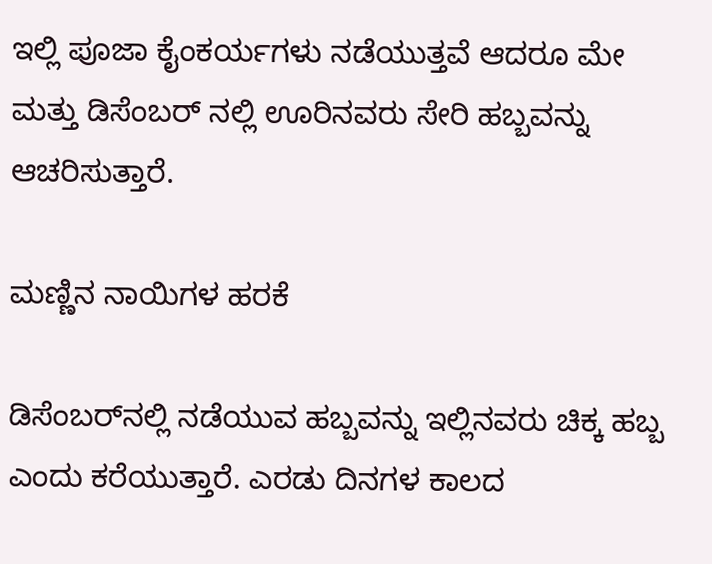ಇಲ್ಲಿ ಪೂಜಾ ಕೈಂಕರ್ಯಗಳು ನಡೆಯುತ್ತವೆ ಆದರೂ ಮೇ ಮತ್ತು ಡಿಸೆಂಬರ್ ನಲ್ಲಿ ಊರಿನವರು ಸೇರಿ ಹಬ್ಬವನ್ನು ಆಚರಿಸುತ್ತಾರೆ.

ಮಣ್ಣಿನ ನಾಯಿಗಳ ಹರಕೆ

ಡಿಸೆಂಬರ್‌ನಲ್ಲಿ ನಡೆಯುವ ಹಬ್ಬವನ್ನು ಇಲ್ಲಿನವರು ಚಿಕ್ಕ ಹಬ್ಬ ಎಂದು ಕರೆಯುತ್ತಾರೆ. ಎರಡು ದಿನಗಳ ಕಾಲದ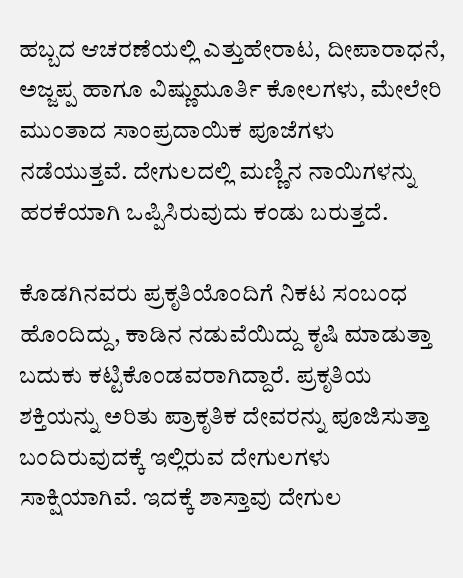ಹಬ್ಬದ ಆಚರಣೆಯಲ್ಲಿ ಎತ್ತುಹೇರಾಟ, ದೀಪಾರಾಧನೆ, ಅಜ್ಜಪ್ಪ ಹಾಗೂ ವಿಷ್ಣುಮೂರ್ತಿ ಕೋಲಗಳು, ಮೇಲೇರಿ ಮುಂತಾದ ಸಾಂಪ್ರದಾಯಿಕ ಪೂಜೆಗಳು ನಡೆಯುತ್ತವೆ. ದೇಗುಲದಲ್ಲಿ ಮಣ್ಣಿನ ನಾಯಿಗಳನ್ನು ಹರಕೆಯಾಗಿ ಒಪ್ಪಿಸಿರುವುದು ಕಂಡು ಬರುತ್ತದೆ.

ಕೊಡಗಿನವರು ಪ್ರಕೃತಿಯೊಂದಿಗೆ ನಿಕಟ ಸಂಬಂಧ ಹೊಂದಿದ್ದು, ಕಾಡಿನ ನಡುವೆಯಿದ್ದು ಕೃಷಿ ಮಾಡುತ್ತಾ ಬದುಕು ಕಟ್ಟಿಕೊಂಡವರಾಗಿದ್ದಾರೆ. ಪ್ರಕೃತಿಯ ಶಕ್ತಿಯನ್ನು ಅರಿತು ಪ್ರಾಕೃತಿಕ ದೇವರನ್ನು ಪೂಜಿಸುತ್ತಾ ಬಂದಿರುವುದಕ್ಕೆ ಇಲ್ಲಿರುವ ದೇಗುಲಗಳು ಸಾಕ್ಷಿಯಾಗಿವೆ. ಇದಕ್ಕೆ ಶಾಸ್ತಾವು ದೇಗುಲ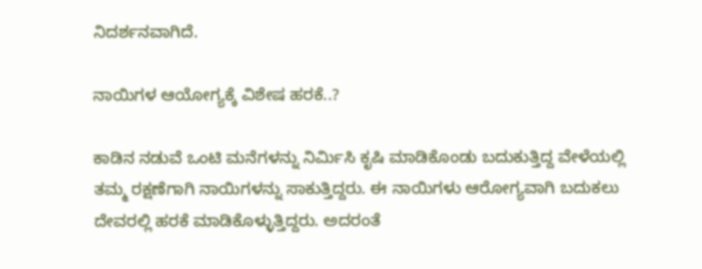ನಿದರ್ಶನವಾಗಿದೆ.

ನಾಯಿಗಳ ಆಯೋಗ್ಯಕ್ಕೆ ವಿಶೇಷ ಹರಕೆ..?

ಕಾಡಿನ ನಡುವೆ ಒಂಟಿ ಮನೆಗಳನ್ನು ನಿರ್ಮಿಸಿ ಕೃಷಿ ಮಾಡಿಕೊಂಡು ಬದುಕುತ್ತಿದ್ದ ವೇಳೆಯಲ್ಲಿ ತಮ್ಮ ರಕ್ಷಣೆಗಾಗಿ ನಾಯಿಗಳನ್ನು ಸಾಕುತ್ತಿದ್ದರು. ಈ ನಾಯಿಗಳು ಆರೋಗ್ಯವಾಗಿ ಬದುಕಲು ದೇವರಲ್ಲಿ ಹರಕೆ ಮಾಡಿಕೊಳ್ಳುತ್ತಿದ್ದರು. ಅದರಂತೆ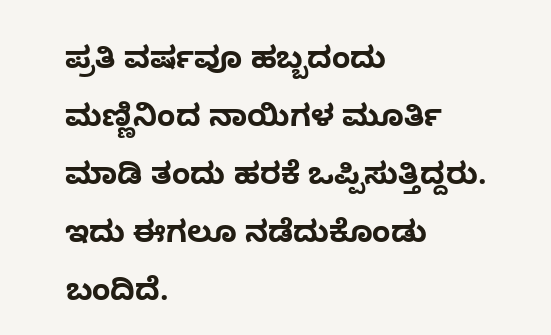ಪ್ರತಿ ವರ್ಷವೂ ಹಬ್ಬದಂದು ಮಣ್ಣಿನಿಂದ ನಾಯಿಗಳ ಮೂರ್ತಿ ಮಾಡಿ ತಂದು ಹರಕೆ ಒಪ್ಪಿಸುತ್ತಿದ್ದರು. ಇದು ಈಗಲೂ ನಡೆದುಕೊಂಡು ಬಂದಿದೆ.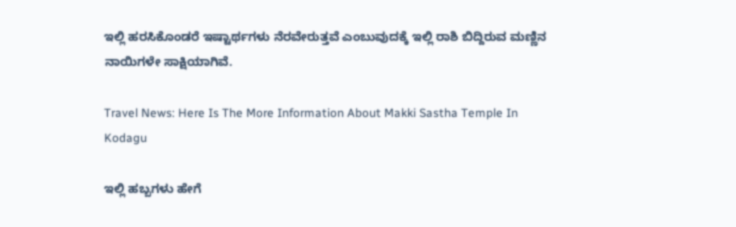ಇಲ್ಲಿ ಹರಸಿಕೊಂಡರೆ ಇಷ್ಟಾರ್ಥಗಳು ನೆರವೇರುತ್ತವೆ ಎಂಬುವುದಕ್ಕೆ ಇಲ್ಲಿ ರಾಶಿ ಬಿದ್ದಿರುವ ಮಣ್ಣಿನ ನಾಯಿಗಳೇ ಸಾಕ್ಷಿಯಾಗಿವೆ.

Travel News: Here Is The More Information About Makki Sastha Temple In Kodagu

ಇಲ್ಲಿ ಹಬ್ಬಗಳು ಹೇಗೆ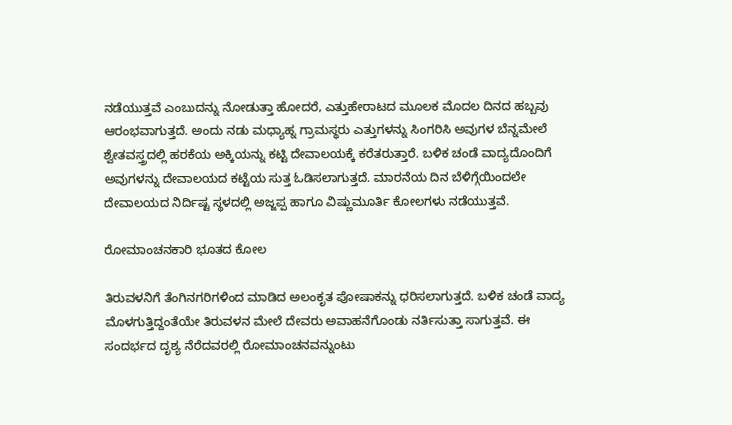ನಡೆಯುತ್ತವೆ ಎಂಬುದನ್ನು ನೋಡುತ್ತಾ ಹೋದರೆ, ಎತ್ತುಹೇರಾಟದ ಮೂಲಕ ಮೊದಲ ದಿನದ ಹಬ್ಬವು ಆರಂಭವಾಗುತ್ತದೆ. ಅಂದು ನಡು ಮಧ್ಯಾಹ್ನ ಗ್ರಾಮಸ್ಥರು ಎತ್ತುಗಳನ್ನು ಸಿಂಗರಿಸಿ ಅವುಗಳ ಬೆನ್ನಮೇಲೆ ಶ್ವೇತವಸ್ತ್ರದಲ್ಲಿ ಹರಕೆಯ ಅಕ್ಕಿಯನ್ನು ಕಟ್ಟಿ ದೇವಾಲಯಕ್ಕೆ ಕರೆತರುತ್ತಾರೆ. ಬಳಿಕ ಚಂಡೆ ವಾದ್ಯದೊಂದಿಗೆ ಅವುಗಳನ್ನು ದೇವಾಲಯದ ಕಟ್ಟೆಯ ಸುತ್ತ ಓಡಿಸಲಾಗುತ್ತದೆ. ಮಾರನೆಯ ದಿನ ಬೆಳಿಗ್ಗೆಯಿಂದಲೇ ದೇವಾಲಯದ ನಿರ್ದಿಷ್ಟ ಸ್ಥಳದಲ್ಲಿ ಅಜ್ಜಪ್ಪ ಹಾಗೂ ವಿಷ್ಣುಮೂರ್ತಿ ಕೋಲಗಳು ನಡೆಯುತ್ತವೆ.

ರೋಮಾಂಚನಕಾರಿ ಭೂತದ ಕೋಲ

ತಿರುವಳನಿಗೆ ತೆಂಗಿನಗರಿಗಳಿಂದ ಮಾಡಿದ ಅಲಂಕೃತ ಪೋಷಾಕನ್ನು ಧರಿಸಲಾಗುತ್ತದೆ. ಬಳಿಕ ಚಂಡೆ ವಾದ್ಯ ಮೊಳಗುತ್ತಿದ್ದಂತೆಯೇ ತಿರುವಳನ ಮೇಲೆ ದೇವರು ಅವಾಹನೆಗೊಂಡು ನರ್ತಿಸುತ್ತಾ ಸಾಗುತ್ತವೆ. ಈ ಸಂದರ್ಭದ ದೃಶ್ಯ ನೆರೆದವರಲ್ಲಿ ರೋಮಾಂಚನವನ್ನುಂಟು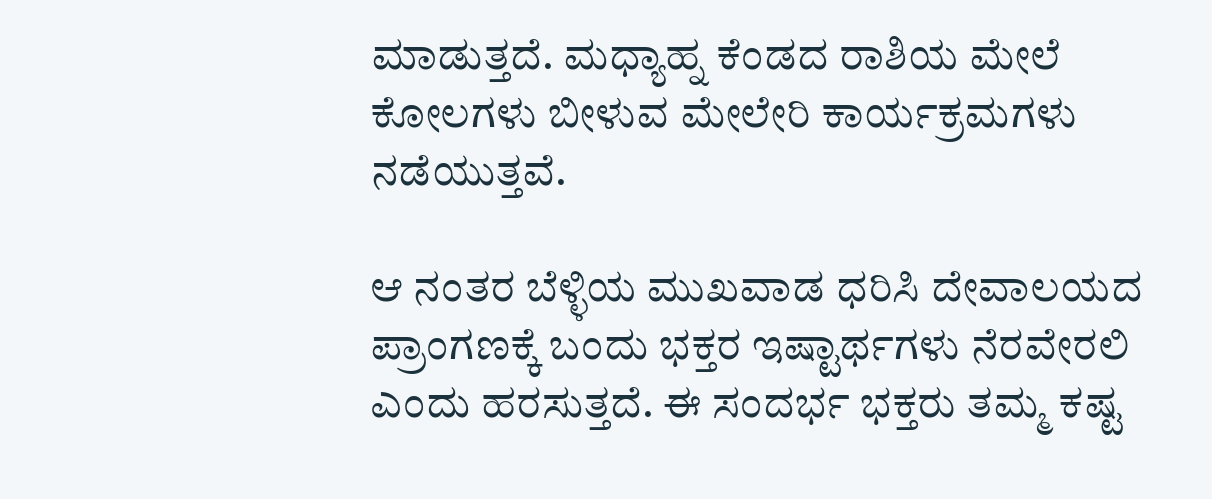ಮಾಡುತ್ತದೆ. ಮಧ್ಯಾಹ್ನ ಕೆಂಡದ ರಾಶಿಯ ಮೇಲೆ ಕೋಲಗಳು ಬೀಳುವ ಮೇಲೇರಿ ಕಾರ್ಯಕ್ರಮಗಳು ನಡೆಯುತ್ತವೆ.

ಆ ನಂತರ ಬೆಳ್ಳಿಯ ಮುಖವಾಡ ಧರಿಸಿ ದೇವಾಲಯದ ಪ್ರಾಂಗಣಕ್ಕೆ ಬಂದು ಭಕ್ತರ ಇಷ್ಟಾರ್ಥಗಳು ನೆರವೇರಲಿ ಎಂದು ಹರಸುತ್ತದೆ. ಈ ಸಂದರ್ಭ ಭಕ್ತರು ತಮ್ಮ ಕಷ್ಟ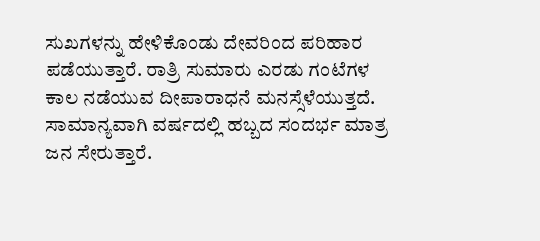ಸುಖಗಳನ್ನು ಹೇಳಿಕೊಂಡು ದೇವರಿಂದ ಪರಿಹಾರ ಪಡೆಯುತ್ತಾರೆ. ರಾತ್ರಿ ಸುಮಾರು ಎರಡು ಗಂಟೆಗಳ ಕಾಲ ನಡೆಯುವ ದೀಪಾರಾಧನೆ ಮನಸ್ಸೆಳೆಯುತ್ತದೆ. ಸಾಮಾನ್ಯವಾಗಿ ವರ್ಷದಲ್ಲಿ ಹಬ್ಬದ ಸಂದರ್ಭ ಮಾತ್ರ ಜನ ಸೇರುತ್ತಾರೆ.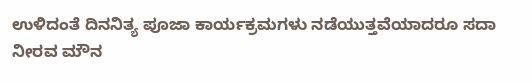ಉಳಿದಂತೆ ದಿನನಿತ್ಯ ಪೂಜಾ ಕಾರ್ಯಕ್ರಮಗಳು ನಡೆಯುತ್ತವೆಯಾದರೂ ಸದಾ ನೀರವ ಮೌನ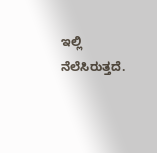ಇಲ್ಲಿ ನೆಲೆಸಿರುತ್ತದೆ.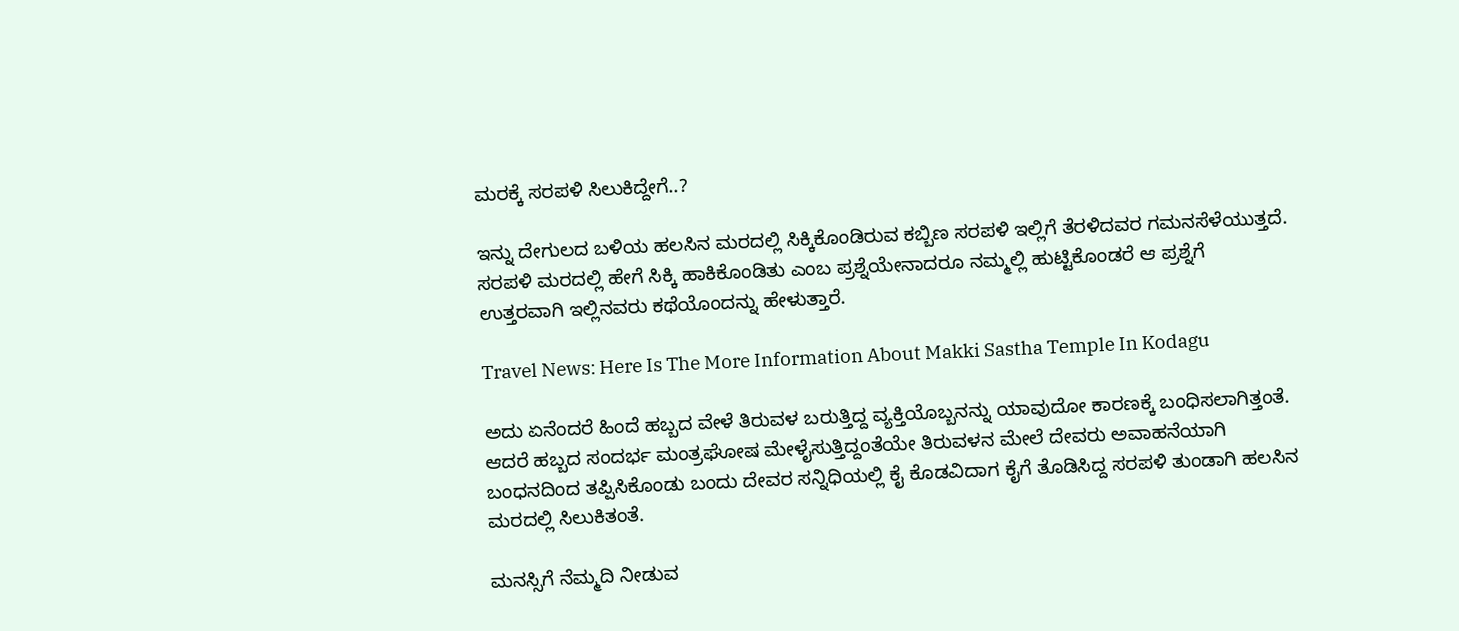ಮರಕ್ಕೆ ಸರಪಳಿ ಸಿಲುಕಿದ್ದೇಗೆ..?

ಇನ್ನು ದೇಗುಲದ ಬಳಿಯ ಹಲಸಿನ ಮರದಲ್ಲಿ ಸಿಕ್ಕಿಕೊಂಡಿರುವ ಕಬ್ಬಿಣ ಸರಪಳಿ ಇಲ್ಲಿಗೆ ತೆರಳಿದವರ ಗಮನಸೆಳೆಯುತ್ತದೆ. ಸರಪಳಿ ಮರದಲ್ಲಿ ಹೇಗೆ ಸಿಕ್ಕಿ ಹಾಕಿಕೊಂಡಿತು ಎಂಬ ಪ್ರಶ್ನೆಯೇನಾದರೂ ನಮ್ಮಲ್ಲಿ ಹುಟ್ಟಿಕೊಂಡರೆ ಆ ಪ್ರಶ್ನೆಗೆ ಉತ್ತರವಾಗಿ ಇಲ್ಲಿನವರು ಕಥೆಯೊಂದನ್ನು ಹೇಳುತ್ತಾರೆ.

Travel News: Here Is The More Information About Makki Sastha Temple In Kodagu

ಅದು ಏನೆಂದರೆ ಹಿಂದೆ ಹಬ್ಬದ ವೇಳೆ ತಿರುವಳ ಬರುತ್ತಿದ್ದ ವ್ಯಕ್ತಿಯೊಬ್ಬನನ್ನು ಯಾವುದೋ ಕಾರಣಕ್ಕೆ ಬಂಧಿಸಲಾಗಿತ್ತಂತೆ. ಆದರೆ ಹಬ್ಬದ ಸಂದರ್ಭ ಮಂತ್ರಘೋಷ ಮೇಳೈಸುತ್ತಿದ್ದಂತೆಯೇ ತಿರುವಳನ ಮೇಲೆ ದೇವರು ಅವಾಹನೆಯಾಗಿ ಬಂಧನದಿಂದ ತಪ್ಪಿಸಿಕೊಂಡು ಬಂದು ದೇವರ ಸನ್ನಿಧಿಯಲ್ಲಿ ಕೈ ಕೊಡವಿದಾಗ ಕೈಗೆ ತೊಡಿಸಿದ್ದ ಸರಪಳಿ ತುಂಡಾಗಿ ಹಲಸಿನ ಮರದಲ್ಲಿ ಸಿಲುಕಿತಂತೆ.

ಮನಸ್ಸಿಗೆ ನೆಮ್ಮದಿ ನೀಡುವ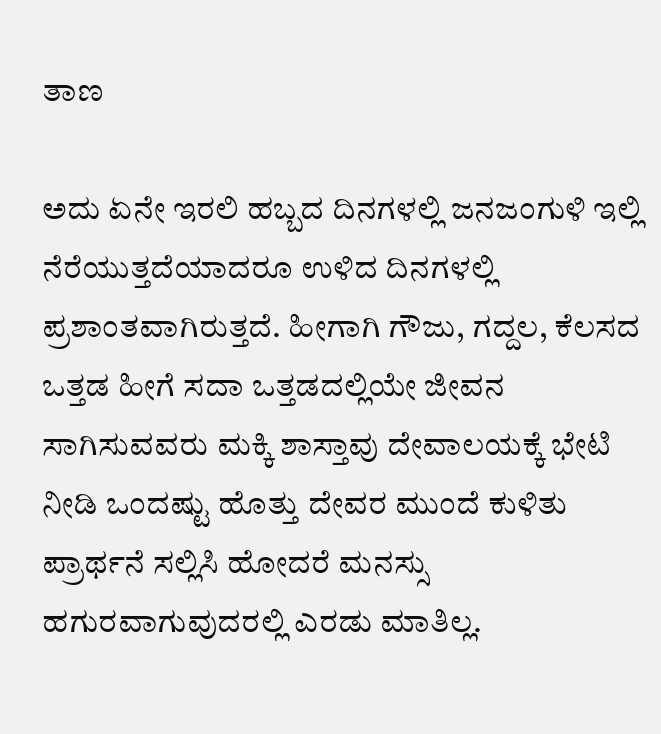ತಾಣ

ಅದು ಏನೇ ಇರಲಿ ಹಬ್ಬದ ದಿನಗಳಲ್ಲಿ ಜನಜಂಗುಳಿ ಇಲ್ಲಿ ನೆರೆಯುತ್ತದೆಯಾದರೂ ಉಳಿದ ದಿನಗಳಲ್ಲಿ ಪ್ರಶಾಂತವಾಗಿರುತ್ತದೆ. ಹೀಗಾಗಿ ಗೌಜು, ಗದ್ದಲ, ಕೆಲಸದ ಒತ್ತಡ ಹೀಗೆ ಸದಾ ಒತ್ತಡದಲ್ಲಿಯೇ ಜೀವನ ಸಾಗಿಸುವವರು ಮಕ್ಕಿ ಶಾಸ್ತಾವು ದೇವಾಲಯಕ್ಕೆ ಭೇಟಿ ನೀಡಿ ಒಂದಷ್ಟು ಹೊತ್ತು ದೇವರ ಮುಂದೆ ಕುಳಿತು ಪ್ರಾರ್ಥನೆ ಸಲ್ಲಿಸಿ ಹೋದರೆ ಮನಸ್ಸು ಹಗುರವಾಗುವುದರಲ್ಲಿ ಎರಡು ಮಾತಿಲ್ಲ.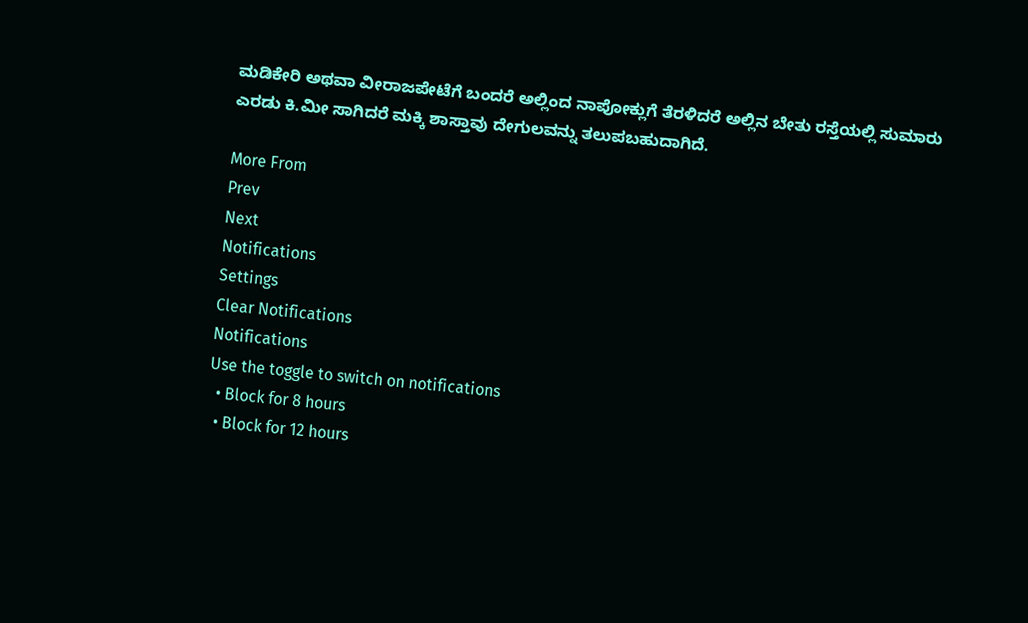ಮಡಿಕೇರಿ ಅಥವಾ ವೀರಾಜಪೇಟೆಗೆ ಬಂದರೆ ಅಲ್ಲಿಂದ ನಾಪೋಕ್ಲುಗೆ ತೆರಳಿದರೆ ಅಲ್ಲಿನ ಬೇತು ರಸ್ತೆಯಲ್ಲಿ ಸುಮಾರು ಎರಡು ಕಿ.ಮೀ ಸಾಗಿದರೆ ಮಕ್ಕಿ ಶಾಸ್ತಾವು ದೇಗುಲವನ್ನು ತಲುಪಬಹುದಾಗಿದೆ.

More From
Prev
Next
Notifications
Settings
Clear Notifications
Notifications
Use the toggle to switch on notifications
  • Block for 8 hours
  • Block for 12 hours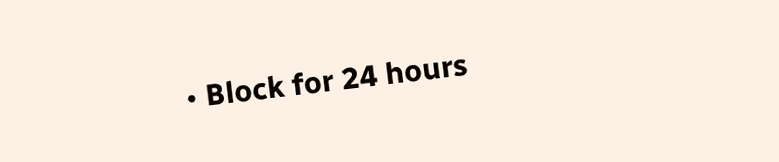• Block for 24 hours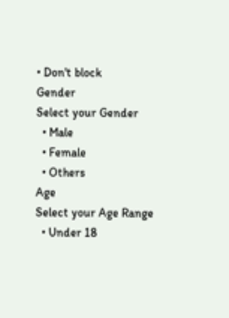• Don't block
Gender
Select your Gender
  • Male
  • Female
  • Others
Age
Select your Age Range
  • Under 18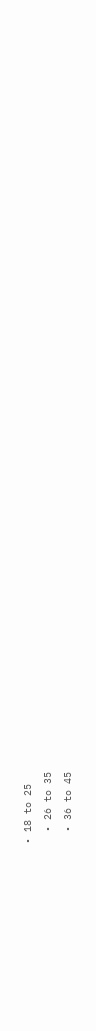• 18 to 25
  • 26 to 35
  • 36 to 45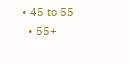• 45 to 55
  • 55+